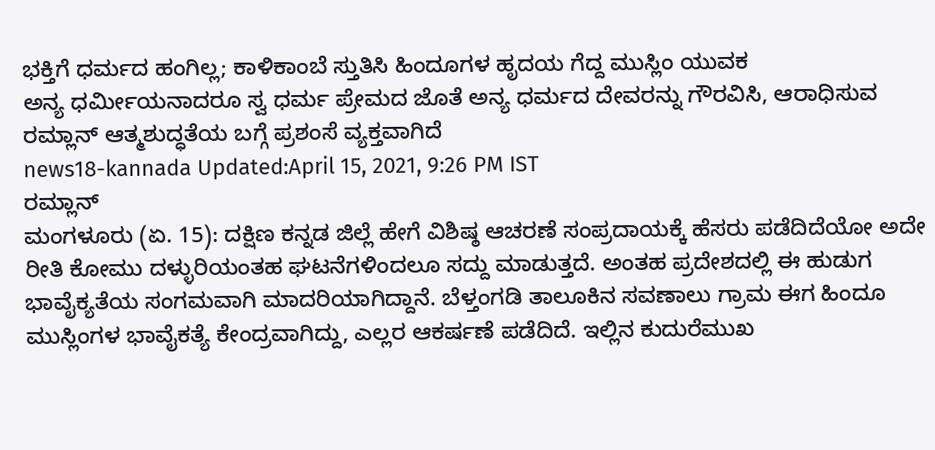ಭಕ್ತಿಗೆ ಧರ್ಮದ ಹಂಗಿಲ್ಲ; ಕಾಳಿಕಾಂಬೆ ಸ್ತುತಿಸಿ ಹಿಂದೂಗಳ ಹೃದಯ ಗೆದ್ದ ಮುಸ್ಲಿಂ ಯುವಕ
ಅನ್ಯ ಧರ್ಮೀಯನಾದರೂ ಸ್ವ ಧರ್ಮ ಪ್ರೇಮದ ಜೊತೆ ಅನ್ಯ ಧರ್ಮದ ದೇವರನ್ನು ಗೌರವಿಸಿ, ಆರಾಧಿಸುವ ರಮ್ಲಾನ್ ಆತ್ಮಶುದ್ಧತೆಯ ಬಗ್ಗೆ ಪ್ರಶಂಸೆ ವ್ಯಕ್ತವಾಗಿದೆ
news18-kannada Updated:April 15, 2021, 9:26 PM IST
ರಮ್ಲಾನ್
ಮಂಗಳೂರು (ಏ. 15): ದಕ್ಷಿಣ ಕನ್ನಡ ಜಿಲ್ಲೆ ಹೇಗೆ ವಿಶಿಷ್ಠ ಆಚರಣೆ ಸಂಪ್ರದಾಯಕ್ಕೆ ಹೆಸರು ಪಡೆದಿದೆಯೋ ಅದೇ ರೀತಿ ಕೋಮು ದಳ್ಳುರಿಯಂತಹ ಘಟನೆಗಳಿಂದಲೂ ಸದ್ದು ಮಾಡುತ್ತದೆ. ಅಂತಹ ಪ್ರದೇಶದಲ್ಲಿ ಈ ಹುಡುಗ ಭಾವೈಕ್ಯತೆಯ ಸಂಗಮವಾಗಿ ಮಾದರಿಯಾಗಿದ್ದಾನೆ. ಬೆಳ್ತಂಗಡಿ ತಾಲೂಕಿನ ಸವಣಾಲು ಗ್ರಾಮ ಈಗ ಹಿಂದೂ ಮುಸ್ಲಿಂಗಳ ಭಾವೈಕತ್ಯೆ ಕೇಂದ್ರವಾಗಿದ್ದು, ಎಲ್ಲರ ಆಕರ್ಷಣೆ ಪಡೆದಿದೆ. ಇಲ್ಲಿನ ಕುದುರೆಮುಖ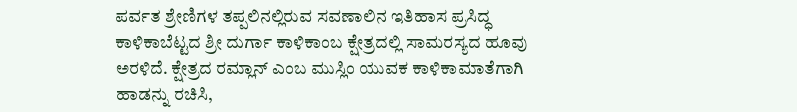ಪರ್ವತ ಶ್ರೇಣಿಗಳ ತಪ್ಪಲಿನಲ್ಲಿರುವ ಸವಣಾಲಿನ ಇತಿಹಾಸ ಪ್ರಸಿದ್ಧ ಕಾಳಿಕಾಬೆಟ್ಟದ ಶ್ರೀ ದುರ್ಗಾ ಕಾಳಿಕಾಂಬ ಕ್ಷೇತ್ರದಲ್ಲಿ ಸಾಮರಸ್ಯದ ಹೂವು ಅರಳಿದೆ. ಕ್ಷೇತ್ರದ ರಮ್ಲಾನ್ ಎಂಬ ಮುಸ್ಲಿಂ ಯುವಕ ಕಾಳಿಕಾಮಾತೆಗಾಗಿ ಹಾಡನ್ನು ರಚಿಸಿ,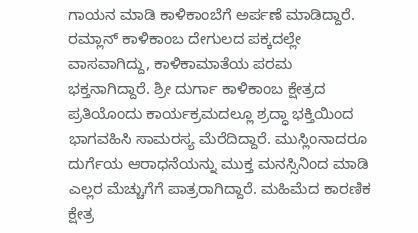ಗಾಯನ ಮಾಡಿ ಕಾಳಿಕಾಂಬೆಗೆ ಅರ್ಪಣೆ ಮಾಡಿದ್ದಾರೆ.
ರಮ್ಲಾನ್ ಕಾಳಿಕಾಂಬ ದೇಗುಲದ ಪಕ್ಕದಲ್ಲೇ ವಾಸವಾಗಿದ್ದು, ಕಾಳಿಕಾಮಾತೆಯ ಪರಮ ಭಕ್ತನಾಗಿದ್ದಾರೆ. ಶ್ರೀ ದುರ್ಗಾ ಕಾಳಿಕಾಂಬ ಕ್ಷೇತ್ರದ ಪ್ರತಿಯೊಂದು ಕಾರ್ಯಕ್ರಮದಲ್ಲೂ ಶ್ರದ್ಧಾ ಭಕ್ತಿಯಿಂದ ಭಾಗವಹಿಸಿ ಸಾಮರಸ್ಯ ಮೆರೆದಿದ್ದಾರೆ. ಮುಸ್ಲಿಂನಾದರೂ ದುರ್ಗೆಯ ಆರಾಧನೆಯನ್ನು ಮುಕ್ತ ಮನಸ್ಸಿನಿಂದ ಮಾಡಿ ಎಲ್ಲರ ಮೆಚ್ಚುಗೆಗೆ ಪಾತ್ರರಾಗಿದ್ದಾರೆ. ಮಹಿಮೆದ ಕಾರಣಿಕ ಕ್ಷೇತ್ರ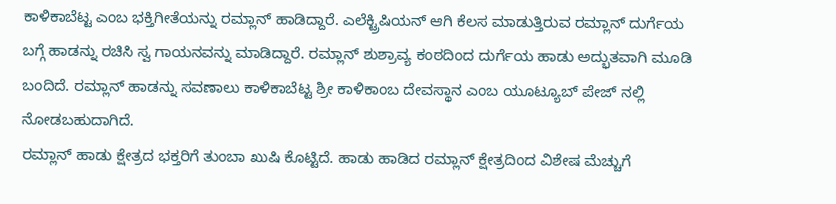ಕಾಳಿಕಾಬೆಟ್ಟ ಎಂಬ ಭಕ್ತಿಗೀತೆಯನ್ನು ರಮ್ಲಾನ್ ಹಾಡಿದ್ದಾರೆ. ಎಲೆಕ್ಟ್ರಿಷಿಯನ್ ಆಗಿ ಕೆಲಸ ಮಾಡುತ್ತಿರುವ ರಮ್ಲಾನ್ ದುರ್ಗೆಯ ಬಗ್ಗೆ ಹಾಡನ್ನು ರಚಿಸಿ ಸ್ವ ಗಾಯನವನ್ನು ಮಾಡಿದ್ದಾರೆ. ರಮ್ಲಾನ್ ಶುಶ್ರಾವ್ಯ ಕಂಠದಿಂದ ದುರ್ಗೆಯ ಹಾಡು ಅದ್ಭುತವಾಗಿ ಮೂಡಿ ಬಂದಿದೆ. ರಮ್ಲಾನ್ ಹಾಡನ್ನು ಸವಣಾಲು ಕಾಳಿಕಾಬೆಟ್ಟ ಶ್ರೀ ಕಾಳಿಕಾಂಬ ದೇವಸ್ಥಾನ ಎಂಬ ಯೂಟ್ಯೂಬ್ ಪೇಜ್ ನಲ್ಲಿ ನೋಡಬಹುದಾಗಿದೆ.
ರಮ್ಲಾನ್ ಹಾಡು ಕ್ಷೇತ್ರದ ಭಕ್ತರಿಗೆ ತುಂಬಾ ಖುಷಿ ಕೊಟ್ಟಿದೆ. ಹಾಡು ಹಾಡಿದ ರಮ್ಲಾನ್ ಕ್ಷೇತ್ರದಿಂದ ವಿಶೇಷ ಮೆಚ್ಚುಗೆ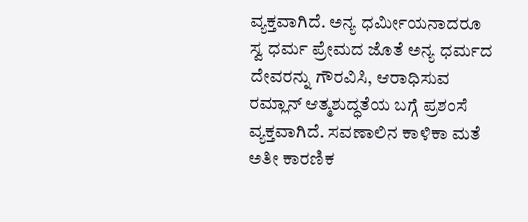ವ್ಯಕ್ತವಾಗಿದೆ. ಅನ್ಯ ಧರ್ಮೀಯನಾದರೂ ಸ್ವ ಧರ್ಮ ಪ್ರೇಮದ ಜೊತೆ ಅನ್ಯ ಧರ್ಮದ ದೇವರನ್ನು ಗೌರವಿಸಿ, ಆರಾಧಿಸುವ ರಮ್ಲಾನ್ ಆತ್ಮಶುದ್ಧತೆಯ ಬಗ್ಗೆ ಪ್ರಶಂಸೆ ವ್ಯಕ್ತವಾಗಿದೆ. ಸವಣಾಲಿನ ಕಾಳಿಕಾ ಮತೆ ಅತೀ ಕಾರಣಿಕ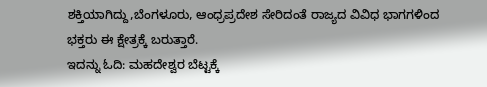ಶಕ್ತಿಯಾಗಿದ್ದು,ಬೆಂಗಳೂರು, ಆಂಧ್ರಪ್ರದೇಶ ಸೇರಿದಂತೆ ರಾಜ್ಯದ ವಿವಿಧ ಭಾಗಗಳಿಂದ ಭಕ್ತರು ಈ ಕ್ಷೇತ್ರಕ್ಕೆ ಬರುತ್ತಾರೆ.
ಇದನ್ನು ಓದಿ: ಮಹದೇಶ್ವರ ಬೆಟ್ಟಕ್ಕೆ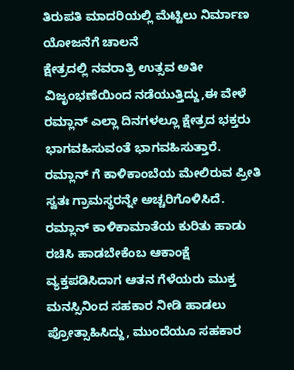ತಿರುಪತಿ ಮಾದರಿಯಲ್ಲಿ ಮೆಟ್ಟಿಲು ನಿರ್ಮಾಣ ಯೋಜನೆಗೆ ಚಾಲನೆ
ಕ್ಷೇತ್ರದಲ್ಲಿ ನವರಾತ್ರಿ ಉತ್ಸವ ಅತೀ ವಿಜೃಂಭಣೆಯಿಂದ ನಡೆಯುತ್ತಿದ್ದು,ಈ ವೇಳೆ ರಮ್ಲಾನ್ ಎಲ್ಲಾ ದಿನಗಳಲ್ಲೂ ಕ್ಷೇತ್ರದ ಭಕ್ತರು ಭಾಗವಹಿಸುವಂತೆ ಭಾಗವಹಿಸುತ್ತಾರೆ. ರಮ್ಲಾನ್ ಗೆ ಕಾಳಿಕಾಂಬೆಯ ಮೇಲಿರುವ ಪ್ರೀತಿ ಸ್ವತಃ ಗ್ರಾಮಸ್ಥರನ್ನೇ ಅಚ್ಚರಿಗೊಳಿಸಿದೆ. ರಮ್ಲಾನ್ ಕಾಳಿಕಾಮಾತೆಯ ಕುರಿತು ಹಾಡು ರಚಿಸಿ ಹಾಡಬೇಕೆಂಬ ಆಕಾಂಕ್ಷೆ ವ್ಯಕ್ತಪಡಿಸಿದಾಗ ಆತನ ಗೆಳೆಯರು ಮುಕ್ತ ಮನಸ್ಸಿನಿಂದ ಸಹಕಾರ ನೀಡಿ ಹಾಡಲು ಪ್ರೋತ್ಸಾಹಿಸಿದ್ದು, ಮುಂದೆಯೂ ಸಹಕಾರ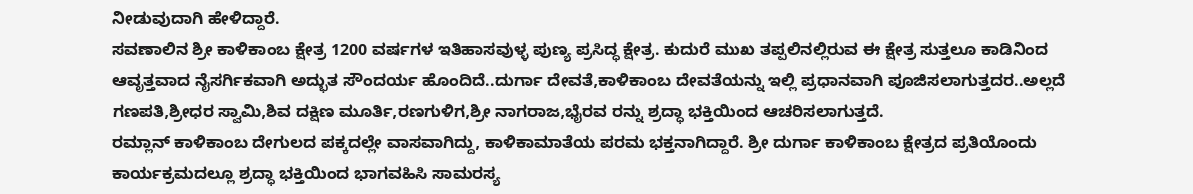ನೀಡುವುದಾಗಿ ಹೇಳಿದ್ದಾರೆ.
ಸವಣಾಲಿನ ಶ್ರೀ ಕಾಳಿಕಾಂಬ ಕ್ಷೇತ್ರ 1200 ವರ್ಷಗಳ ಇತಿಹಾಸವುಳ್ಳ ಪುಣ್ಯ ಪ್ರಸಿದ್ಧ ಕ್ಷೇತ್ರ. ಕುದುರೆ ಮುಖ ತಪ್ಪಲಿನಲ್ಲಿರುವ ಈ ಕ್ಷೇತ್ರ ಸುತ್ತಲೂ ಕಾಡಿನಿಂದ ಆವೃತ್ತವಾದ ನೈಸರ್ಗಿಕವಾಗಿ ಅದ್ಭುತ ಸೌಂದರ್ಯ ಹೊಂದಿದೆ..ದುರ್ಗಾ ದೇವತೆ,ಕಾಳಿಕಾಂಬ ದೇವತೆಯನ್ನು ಇಲ್ಲಿ ಪ್ರಧಾನವಾಗಿ ಪೂಜಿಸಲಾಗುತ್ತದರ..ಅಲ್ಲದೆ ಗಣಪತಿ,ಶ್ರೀಧರ ಸ್ವಾಮಿ,ಶಿವ ದಕ್ಷಿಣ ಮೂರ್ತಿ,ರಣಗುಳಿಗ,ಶ್ರೀ ನಾಗರಾಜ,ಭೈರವ ರನ್ನು ಶ್ರದ್ಧಾ ಭಕ್ತಿಯಿಂದ ಆಚರಿಸಲಾಗುತ್ತದೆ.
ರಮ್ಲಾನ್ ಕಾಳಿಕಾಂಬ ದೇಗುಲದ ಪಕ್ಕದಲ್ಲೇ ವಾಸವಾಗಿದ್ದು, ಕಾಳಿಕಾಮಾತೆಯ ಪರಮ ಭಕ್ತನಾಗಿದ್ದಾರೆ. ಶ್ರೀ ದುರ್ಗಾ ಕಾಳಿಕಾಂಬ ಕ್ಷೇತ್ರದ ಪ್ರತಿಯೊಂದು ಕಾರ್ಯಕ್ರಮದಲ್ಲೂ ಶ್ರದ್ಧಾ ಭಕ್ತಿಯಿಂದ ಭಾಗವಹಿಸಿ ಸಾಮರಸ್ಯ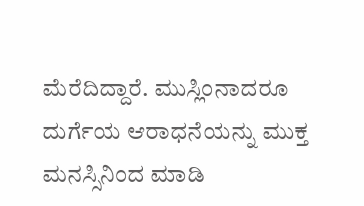ಮೆರೆದಿದ್ದಾರೆ. ಮುಸ್ಲಿಂನಾದರೂ ದುರ್ಗೆಯ ಆರಾಧನೆಯನ್ನು ಮುಕ್ತ ಮನಸ್ಸಿನಿಂದ ಮಾಡಿ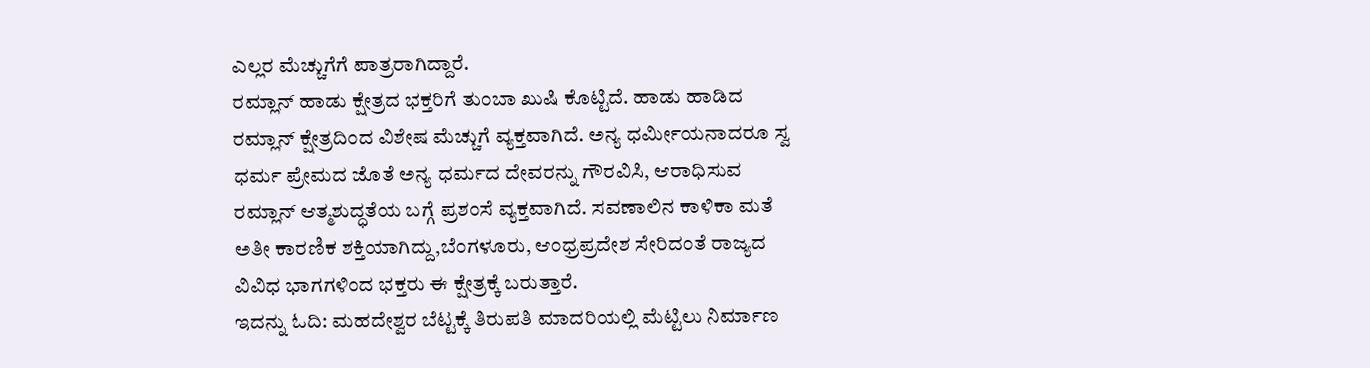ಎಲ್ಲರ ಮೆಚ್ಚುಗೆಗೆ ಪಾತ್ರರಾಗಿದ್ದಾರೆ.
ರಮ್ಲಾನ್ ಹಾಡು ಕ್ಷೇತ್ರದ ಭಕ್ತರಿಗೆ ತುಂಬಾ ಖುಷಿ ಕೊಟ್ಟಿದೆ. ಹಾಡು ಹಾಡಿದ ರಮ್ಲಾನ್ ಕ್ಷೇತ್ರದಿಂದ ವಿಶೇಷ ಮೆಚ್ಚುಗೆ ವ್ಯಕ್ತವಾಗಿದೆ. ಅನ್ಯ ಧರ್ಮೀಯನಾದರೂ ಸ್ವ ಧರ್ಮ ಪ್ರೇಮದ ಜೊತೆ ಅನ್ಯ ಧರ್ಮದ ದೇವರನ್ನು ಗೌರವಿಸಿ, ಆರಾಧಿಸುವ ರಮ್ಲಾನ್ ಆತ್ಮಶುದ್ಧತೆಯ ಬಗ್ಗೆ ಪ್ರಶಂಸೆ ವ್ಯಕ್ತವಾಗಿದೆ. ಸವಣಾಲಿನ ಕಾಳಿಕಾ ಮತೆ ಅತೀ ಕಾರಣಿಕ ಶಕ್ತಿಯಾಗಿದ್ದು,ಬೆಂಗಳೂರು, ಆಂಧ್ರಪ್ರದೇಶ ಸೇರಿದಂತೆ ರಾಜ್ಯದ ವಿವಿಧ ಭಾಗಗಳಿಂದ ಭಕ್ತರು ಈ ಕ್ಷೇತ್ರಕ್ಕೆ ಬರುತ್ತಾರೆ.
ಇದನ್ನು ಓದಿ: ಮಹದೇಶ್ವರ ಬೆಟ್ಟಕ್ಕೆ ತಿರುಪತಿ ಮಾದರಿಯಲ್ಲಿ ಮೆಟ್ಟಿಲು ನಿರ್ಮಾಣ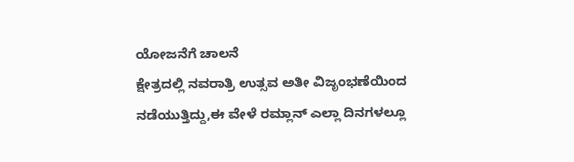ಯೋಜನೆಗೆ ಚಾಲನೆ
ಕ್ಷೇತ್ರದಲ್ಲಿ ನವರಾತ್ರಿ ಉತ್ಸವ ಅತೀ ವಿಜೃಂಭಣೆಯಿಂದ ನಡೆಯುತ್ತಿದ್ದು,ಈ ವೇಳೆ ರಮ್ಲಾನ್ ಎಲ್ಲಾ ದಿನಗಳಲ್ಲೂ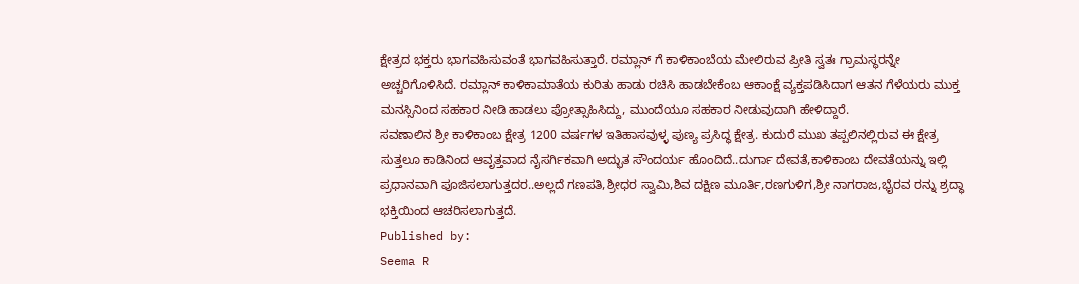ಕ್ಷೇತ್ರದ ಭಕ್ತರು ಭಾಗವಹಿಸುವಂತೆ ಭಾಗವಹಿಸುತ್ತಾರೆ. ರಮ್ಲಾನ್ ಗೆ ಕಾಳಿಕಾಂಬೆಯ ಮೇಲಿರುವ ಪ್ರೀತಿ ಸ್ವತಃ ಗ್ರಾಮಸ್ಥರನ್ನೇ ಅಚ್ಚರಿಗೊಳಿಸಿದೆ. ರಮ್ಲಾನ್ ಕಾಳಿಕಾಮಾತೆಯ ಕುರಿತು ಹಾಡು ರಚಿಸಿ ಹಾಡಬೇಕೆಂಬ ಆಕಾಂಕ್ಷೆ ವ್ಯಕ್ತಪಡಿಸಿದಾಗ ಆತನ ಗೆಳೆಯರು ಮುಕ್ತ ಮನಸ್ಸಿನಿಂದ ಸಹಕಾರ ನೀಡಿ ಹಾಡಲು ಪ್ರೋತ್ಸಾಹಿಸಿದ್ದು, ಮುಂದೆಯೂ ಸಹಕಾರ ನೀಡುವುದಾಗಿ ಹೇಳಿದ್ದಾರೆ.
ಸವಣಾಲಿನ ಶ್ರೀ ಕಾಳಿಕಾಂಬ ಕ್ಷೇತ್ರ 1200 ವರ್ಷಗಳ ಇತಿಹಾಸವುಳ್ಳ ಪುಣ್ಯ ಪ್ರಸಿದ್ಧ ಕ್ಷೇತ್ರ. ಕುದುರೆ ಮುಖ ತಪ್ಪಲಿನಲ್ಲಿರುವ ಈ ಕ್ಷೇತ್ರ ಸುತ್ತಲೂ ಕಾಡಿನಿಂದ ಆವೃತ್ತವಾದ ನೈಸರ್ಗಿಕವಾಗಿ ಅದ್ಭುತ ಸೌಂದರ್ಯ ಹೊಂದಿದೆ..ದುರ್ಗಾ ದೇವತೆ,ಕಾಳಿಕಾಂಬ ದೇವತೆಯನ್ನು ಇಲ್ಲಿ ಪ್ರಧಾನವಾಗಿ ಪೂಜಿಸಲಾಗುತ್ತದರ..ಅಲ್ಲದೆ ಗಣಪತಿ,ಶ್ರೀಧರ ಸ್ವಾಮಿ,ಶಿವ ದಕ್ಷಿಣ ಮೂರ್ತಿ,ರಣಗುಳಿಗ,ಶ್ರೀ ನಾಗರಾಜ,ಭೈರವ ರನ್ನು ಶ್ರದ್ಧಾ ಭಕ್ತಿಯಿಂದ ಆಚರಿಸಲಾಗುತ್ತದೆ.
Published by:
Seema R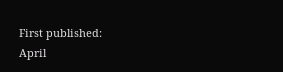First published:
April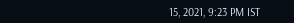15, 2021, 9:23 PM IST